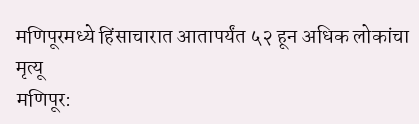मणिपूरमध्ये हिंसाचारात आतापर्यंत ५२ हून अधिक लोकांचा मृत्यू
मणिपूर: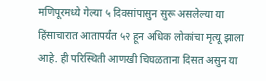मणिपूरमध्ये गेल्या ५ दिवसांपासुन सुरू असलेल्या या हिंसाचारात आतापर्यंत ५२ हून अधिक लोकांचा मृत्यू झाला आहे. ही परिस्थिती आणखी चिघळताना दिसत असुन या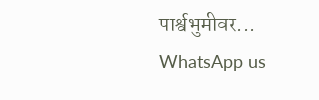पार्श्वभुमीवर...
WhatsApp us